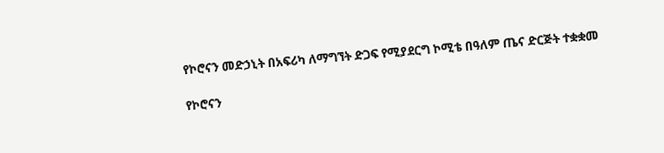የኮሮናን መድኃኒት በአፍሪካ ለማግኘት ድጋፍ የሚያደርግ ኮሚቴ በዓለም ጤና ድርጅት ተቋቋመ

የኮሮናን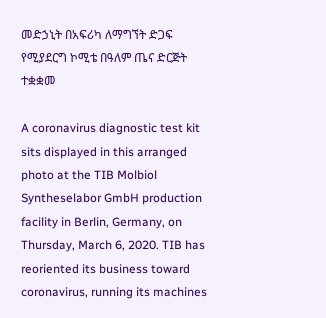መድኃኒት በአፍሪካ ለማግኘት ድጋፍ የሚያደርግ ኮሚቴ በዓለም ጤና ድርጅት ተቋቋመ

A coronavirus diagnostic test kit sits displayed in this arranged photo at the TIB Molbiol Syntheselabor GmbH production facility in Berlin, Germany, on Thursday, March 6, 2020. TIB has reoriented its business toward coronavirus, running its machines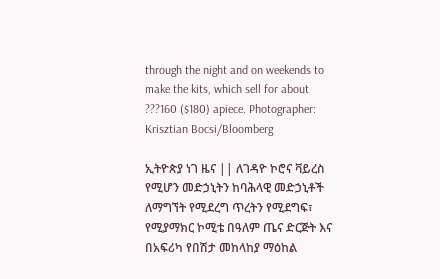through the night and on weekends to make the kits, which sell for about ???160 ($180) apiece. Photographer: Krisztian Bocsi/Bloomberg

ኢትዮጵያ ነገ ዜና || ለገዳዮ ኮሮና ቫይረስ የሚሆን መድኃኒትን ከባሕላዊ መድኃኒቶች ለማግኘት የሚደረግ ጥረትን የሚደግፍ፣ የሚያማክር ኮሚቴ በዓለም ጤና ድርጅት እና በአፍሪካ የበሽታ መከላከያ ማዕከል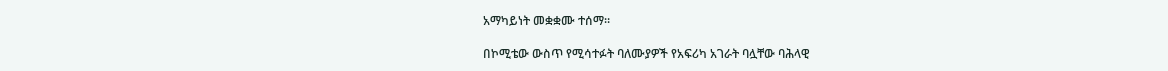አማካይነት መቋቋሙ ተሰማ።

በኮሚቴው ውስጥ የሚሳተፉት ባለሙያዎች የአፍሪካ አገራት ባሏቸው ባሕላዊ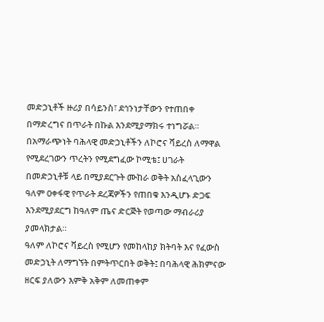መድኃኒቶች ዙሪያ በሳይንስ፣ ደኅንነታቸውን የተጠበቀ በማድረግና በጥራት በኩል እንደሚያማክሩ ተነግሯል።
በአማራጭነት ባሕላዊ መድኃኒቶችን ለኮሮና ቫይረስ ለማዋል የሚደረገውን ጥረትን የሚደግፈው ኮሚቴ፤ ሀገራት በመድኃኒቶቹ ላይ በሚያደርጉት ሙከራ ወቅት አስፈላጊውን ዓለም ዐቀፋዊ የጥራት ደረጃዎችን የጠበቁ እንዲሆኑ ድጋፍ እንደሚያደርግ ከዓለም ጤና ድርጅት የወጣው ማብራሪያ ያመላክታል።
ዓለም ለኮሮና ቫይረስ የሚሆን የመከላከያ ክትባት እና የፈውስ መድኃኒት ለማግኘት በምትጥርበት ወቅት፤ በባሕላዊ ሕክምናው ዘርፍ ያለውን እምቅ አቅም ለመጠቀም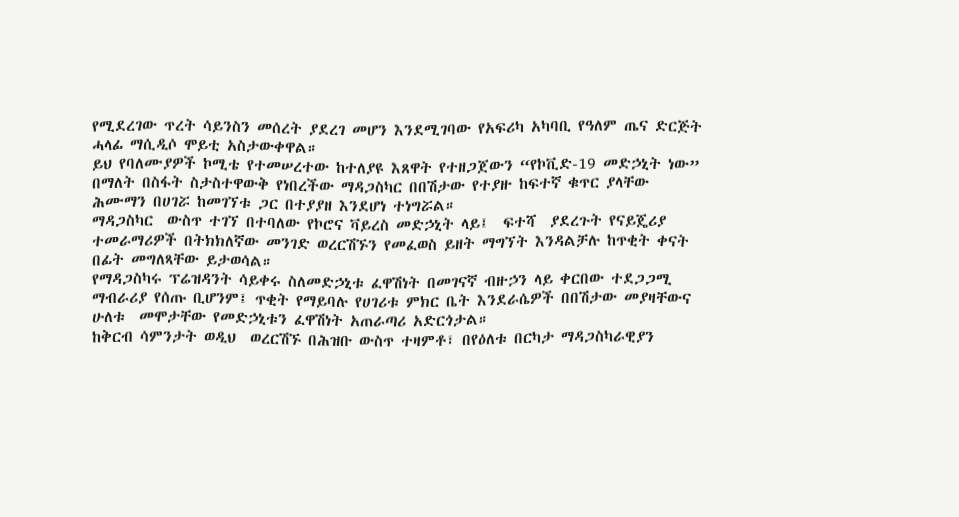የሚደረገው ጥረት ሳይንስን መሰረት ያደረገ መሆን እንደሚገባው የአፍሪካ አካባቢ የዓለም ጤና ድርጅት ሓላፊ ማሲዲሶ ሞይቲ አስታውቀዋል።
ይህ የባለሙያዎች ኮሚቴ የተመሠረተው ከተለያዩ እጸዋት የተዘጋጀውን “የኮቪድ-19 መድኃኒት ነው” በማለት በስፋት ስታስተዋውቅ የነበረችው ማዳጋስካር በበሽታው የተያዙ ከፍተኛ ቁጥር ያላቸው ሕሙማን በሀገሯ ከመገኘቱ ጋር በተያያዘ እንደሆነ ተነግሯል።
ማዳጋስካር  ውስጥ ተገኘ በተባለው የኮሮና ቫይረስ መድኃኒት ላይ፤  ፍተሻ  ያደረጉት የናይጄሪያ ተመራማሪዎች በትክክለኛው መንገድ ወረርሽኙን የመፈወስ ይዘት ማግኘት እንዳልቻሉ ከጥቂት ቀናት በፊት መግለጻቸው ይታወሳል።
የማዳጋስካሩ ፕሬዝዳንት ሳይቀሩ ስለመድኃኒቱ ፈዋሽነት በመገናኛ ብዙኃን ላይ ቀርበው ተደጋጋሚ ማብራሪያ የሰጡ ቢሆንም፤ ጥቂት የማይባሉ የሀገሪቱ ምክር ቤት እንደራሴዎች በበሽታው መያዛቸውና ሁለቱ  መሞታቸው የመድኃኒቱን ፈዋሽነት አጠራጣሪ አድርጎታል።
ከቅርብ ሳምንታት ወዲህ  ወረርሽኙ በሕዝቡ ውስጥ ተዛምቶ፣ በየዕለቱ በርካታ ማዳጋስካራዊያን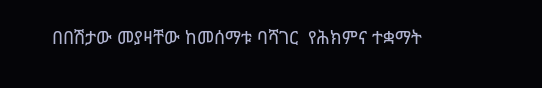በበሽታው መያዛቸው ከመሰማቱ ባሻገር  የሕክምና ተቋማት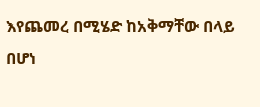እየጨመረ በሚሄድ ከአቅማቸው በላይ በሆነ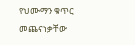የህሙማን ቁጥር መጨናነቃቸው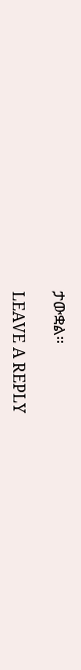ታውቋል።

LEAVE A REPLY